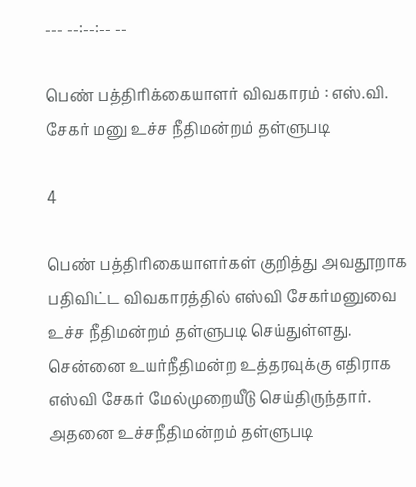--- --:--:-- --

பெண் பத்திரிக்கையாளர் விவகாரம் : எஸ்.வி. சேகர் மனு உச்ச நீதிமன்றம் தள்ளுபடி

4

பெண் பத்திரிகையாளர்கள் குறித்து அவதூறாக பதிவிட்ட விவகாரத்தில் எஸ்வி சேகர்மனுவை உச்ச நீதிமன்றம் தள்ளுபடி செய்துள்ளது. சென்னை உயர்நீதிமன்ற உத்தரவுக்கு எதிராக எஸ்வி சேகர் மேல்முறையீடு செய்திருந்தார். அதனை உச்சநீதிமன்றம் தள்ளுபடி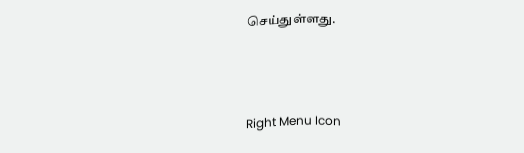செய்துள்ளது.



Right Menu Icon